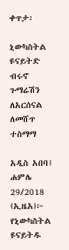ቀጥታ፡

ኒውካስትል ዩናይትድ ብሩኖ ጉማሬሽን ለአርሰናል ለመሸጥ ተስማማ

አዲስ አበባ፤ ሐምሌ 29/2018 (ኢዜአ)፦ የኒውካስትል ዩናይትዱ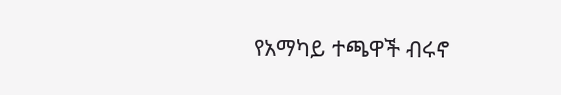የአማካይ ተጫዋች ብሩኖ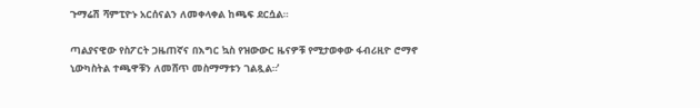ጉማሬሽ ሻምፒዮኑ አርሰናልን ለመቀላቀል ከጫፍ ደርሷል።

ጣልያናዊው የስፖርት ጋዜጠኛና በእግር ኳስ የዝውውር ዜናዎቹ የሚታወቀው ፋብሪዚዮ ሮማኖ ኒውካስትል ተጫዋቹን ለመሸጥ መስማማቱን ገልጿል።’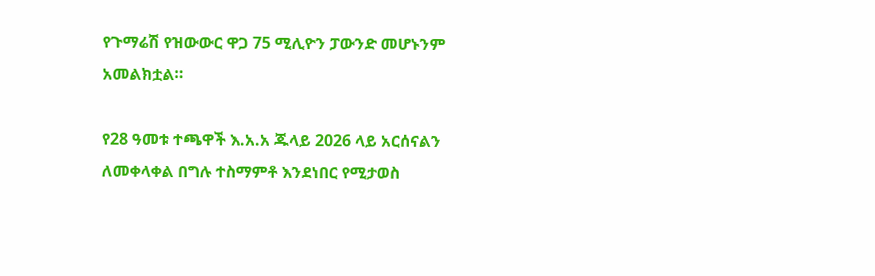የጉማሬሽ የዝውውር ዋጋ 75 ሚሊዮን ፓውንድ መሆኑንም አመልክቷል።

የ28 ዓመቱ ተጫዋች እ.አ.አ ጁላይ 2026 ላይ አርሰናልን ለመቀላቀል በግሉ ተስማምቶ እንደነበር የሚታወስ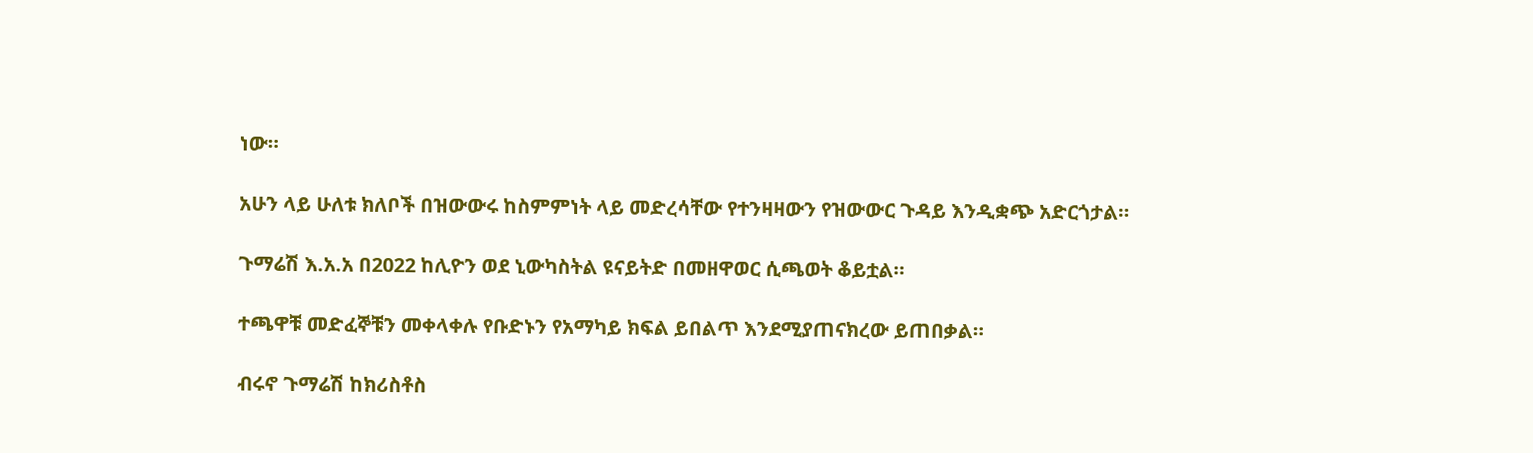ነው።

አሁን ላይ ሁለቱ ክለቦች በዝውውሩ ከስምምነት ላይ መድረሳቸው የተንዛዛውን የዝውውር ጉዳይ እንዲቋጭ አድርጎታል።

ጉማሬሽ እ.አ.አ በ2022 ከሊዮን ወደ ኒውካስትል ዩናይትድ በመዘዋወር ሲጫወት ቆይቷል።

ተጫዋቹ መድፈኞቹን መቀላቀሉ የቡድኑን የአማካይ ክፍል ይበልጥ እንደሚያጠናክረው ይጠበቃል።

ብሩኖ ጉማሬሽ ከክሪስቶስ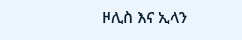ዞሊስ እና ኢላን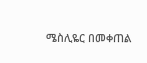ሜስሊዬር በመቀጠል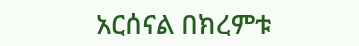አርሰናል በክረምቱ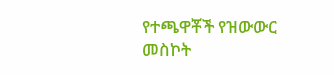የተጫዋቾች የዝውውር መስኮት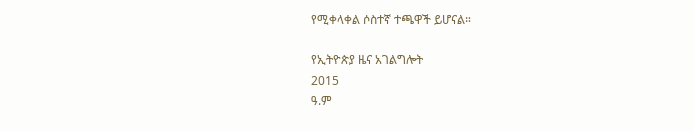የሚቀላቀል ሶስተኛ ተጫዋች ይሆናል።

የኢትዮጵያ ዜና አገልግሎት
2015
ዓ.ም